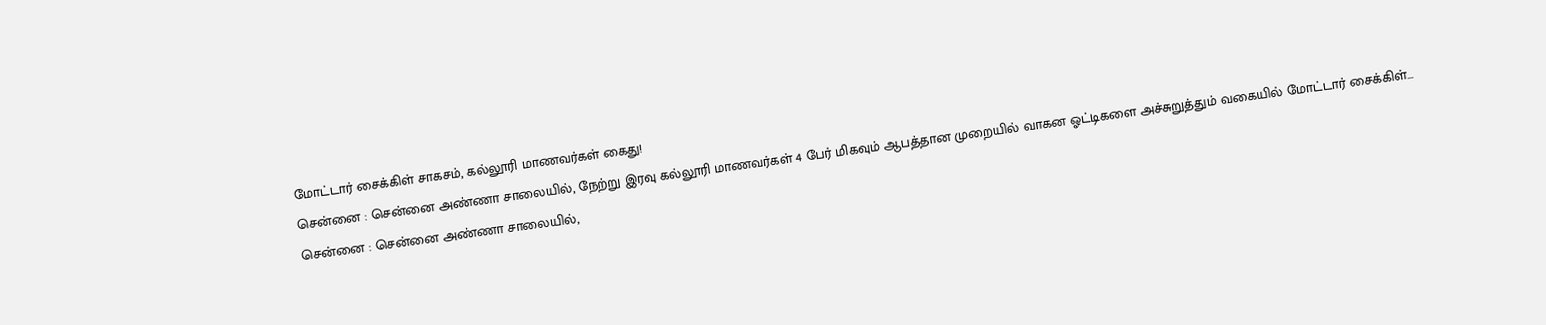மோட்டார் சைக்கிள் சாகசம், கல்லூரி மாணவர்கள் கைது!
சென்னை : சென்னை அண்ணா சாலையில், நேற்று இரவு கல்லூரி மாணவர்கள் 4 பேர் மிகவும் ஆபத்தான முறையில் வாகன ஓட்டிகளை அச்சுறுத்தும் வகையில் மோட்டார் சைக்கிள்...
சென்னை : சென்னை அண்ணா சாலையில்,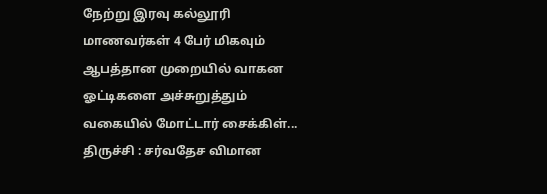நேற்று இரவு கல்லூரி மாணவர்கள் 4 பேர் மிகவும் ஆபத்தான முறையில் வாகன ஓட்டிகளை அச்சுறுத்தும் வகையில் மோட்டார் சைக்கிள்...
திருச்சி : சர்வதேச விமான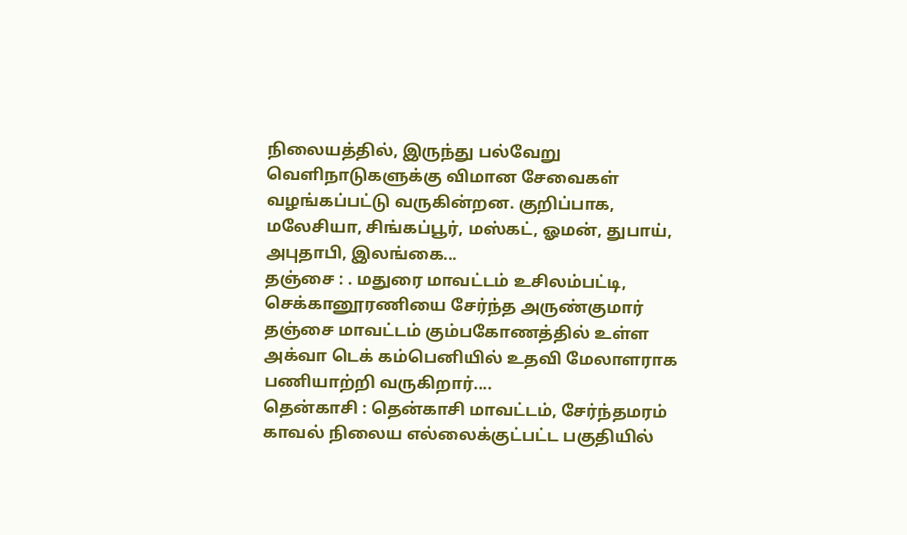நிலையத்தில், இருந்து பல்வேறு வெளிநாடுகளுக்கு விமான சேவைகள் வழங்கப்பட்டு வருகின்றன. குறிப்பாக, மலேசியா, சிங்கப்பூர், மஸ்கட், ஓமன், துபாய், அபுதாபி, இலங்கை...
தஞ்சை : . மதுரை மாவட்டம் உசிலம்பட்டி, செக்கானூரணியை சேர்ந்த அருண்குமார் தஞ்சை மாவட்டம் கும்பகோணத்தில் உள்ள அக்வா டெக் கம்பெனியில் உதவி மேலாளராக பணியாற்றி வருகிறார்....
தென்காசி : தென்காசி மாவட்டம், சேர்ந்தமரம் காவல் நிலைய எல்லைக்குட்பட்ட பகுதியில்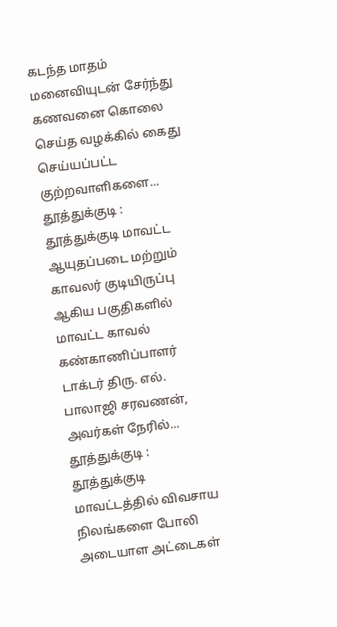கடந்த மாதம் மனைவியுடன் சேர்ந்து கணவனை கொலை செய்த வழக்கில் கைது செய்யப்பட்ட குற்றவாளிகளை...
தூத்துக்குடி : தூத்துக்குடி மாவட்ட ஆயுதப்படை மற்றும் காவலர் குடியிருப்பு ஆகிய பகுதிகளில் மாவட்ட காவல் கண்காணிப்பாளர் டாக்டர் திரு. எல். பாலாஜி சரவணன், அவர்கள் நேரில்...
தூத்துக்குடி : தூத்துக்குடி மாவட்டத்தில் விவசாய நிலங்களை போலி அடையாள அட்டைகள்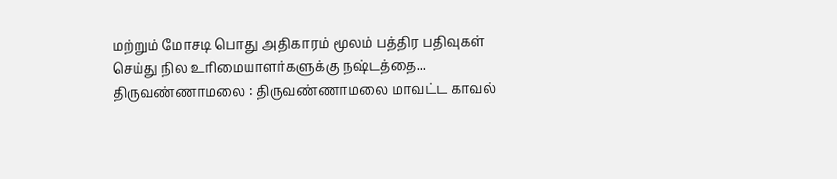மற்றும் மோசடி பொது அதிகாரம் மூலம் பத்திர பதிவுகள் செய்து நில உரிமையாளர்களுக்கு நஷ்டத்தை...
திருவண்ணாமலை : திருவண்ணாமலை மாவட்ட காவல்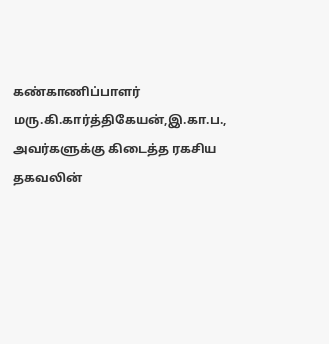கண்காணிப்பாளர் மரு.கி.கார்த்திகேயன்,இ.கா.ப., அவர்களுக்கு கிடைத்த ரகசிய தகவலின்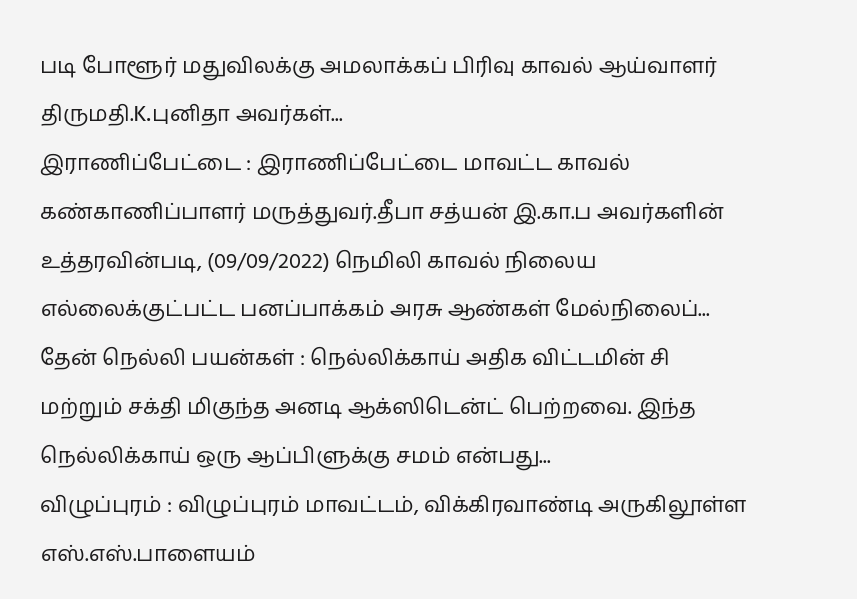படி போளூர் மதுவிலக்கு அமலாக்கப் பிரிவு காவல் ஆய்வாளர் திருமதி.K.புனிதா அவர்கள்...
இராணிப்பேட்டை : இராணிப்பேட்டை மாவட்ட காவல் கண்காணிப்பாளர் மருத்துவர்.தீபா சத்யன் இ.கா.ப அவர்களின் உத்தரவின்படி, (09/09/2022) நெமிலி காவல் நிலைய எல்லைக்குட்பட்ட பனப்பாக்கம் அரசு ஆண்கள் மேல்நிலைப்...
தேன் நெல்லி பயன்கள் : நெல்லிக்காய் அதிக விட்டமின் சி மற்றும் சக்தி மிகுந்த அனடி ஆக்ஸிடென்ட் பெற்றவை. இந்த நெல்லிக்காய் ஒரு ஆப்பிளுக்கு சமம் என்பது...
விழுப்புரம் : விழுப்புரம் மாவட்டம், விக்கிரவாண்டி அருகிலூள்ள எஸ்.எஸ்.பாளையம்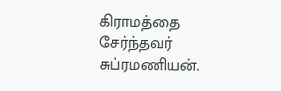கிராமத்தை சேர்ந்தவர் சுப்ரமணியன்.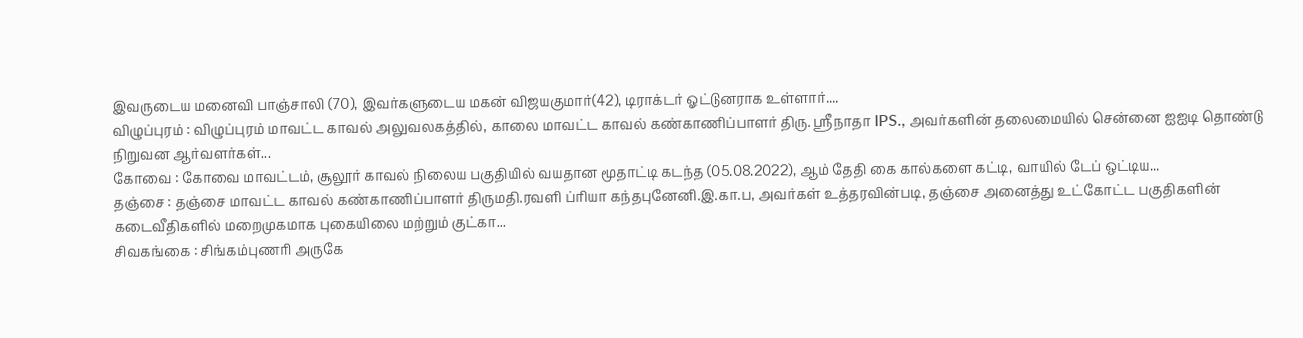இவருடைய மனைவி பாஞ்சாலி (70), இவர்களுடைய மகன் விஜயகுமார்(42), டிராக்டர் ஓட்டுனராக உள்ளார்....
விழுப்புரம் : விழுப்புரம் மாவட்ட காவல் அலுவலகத்தில், காலை மாவட்ட காவல் கண்காணிப்பாளர் திரு. ஶ்ரீநாதா IPS., அவர்களின் தலைமையில் சென்னை ஐஐடி தொண்டு நிறுவன ஆர்வளர்கள்...
கோவை : கோவை மாவட்டம், சூலூர் காவல் நிலைய பகுதியில் வயதான மூதாட்டி கடந்த (05.08.2022), ஆம் தேதி கை கால்களை கட்டி, வாயில் டேப் ஒட்டிய...
தஞ்சை : தஞ்சை மாவட்ட காவல் கண்காணிப்பாளர் திருமதி.ரவளி ப்ரியா கந்தபுனேனி.இ.கா.ப, அவர்கள் உத்தரவின்படி, தஞ்சை அனைத்து உட்கோட்ட பகுதிகளின் கடைவீதிகளில் மறைமுகமாக புகையிலை மற்றும் குட்கா...
சிவகங்கை : சிங்கம்புணரி அருகே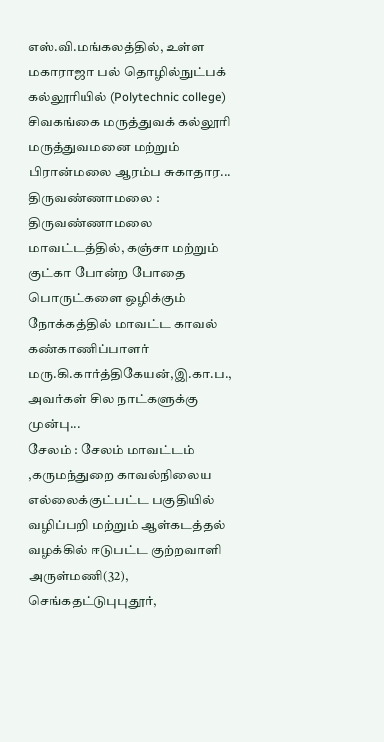எஸ்.வி.மங்கலத்தில், உள்ள மகாராஜா பல் தொழில்நுட்பக் கல்லூரியில் (Polytechnic college) சிவகங்கை மருத்துவக் கல்லூரி மருத்துவமனை மற்றும் பிரான்மலை ஆரம்ப சுகாதார...
திருவண்ணாமலை : திருவண்ணாமலை மாவட்டத்தில், கஞ்சா மற்றும் குட்கா போன்ற போதை பொருட்களை ஒழிக்கும் நோக்கத்தில் மாவட்ட காவல் கண்காணிப்பாளர் மரு.கி.கார்த்திகேயன்,இ.கா.ப., அவர்கள் சில நாட்களுக்கு முன்பு...
சேலம் : சேலம் மாவட்டம் ,கருமந்துறை காவல்நிலைய எல்லைக்குட்பட்ட பகுதியில் வழிப்பறி மற்றும் ஆள்கடத்தல் வழக்கில் ஈடுபட்ட குற்றவாளி அருள்மணி(32), செங்கதட்டுபுபுதூர்,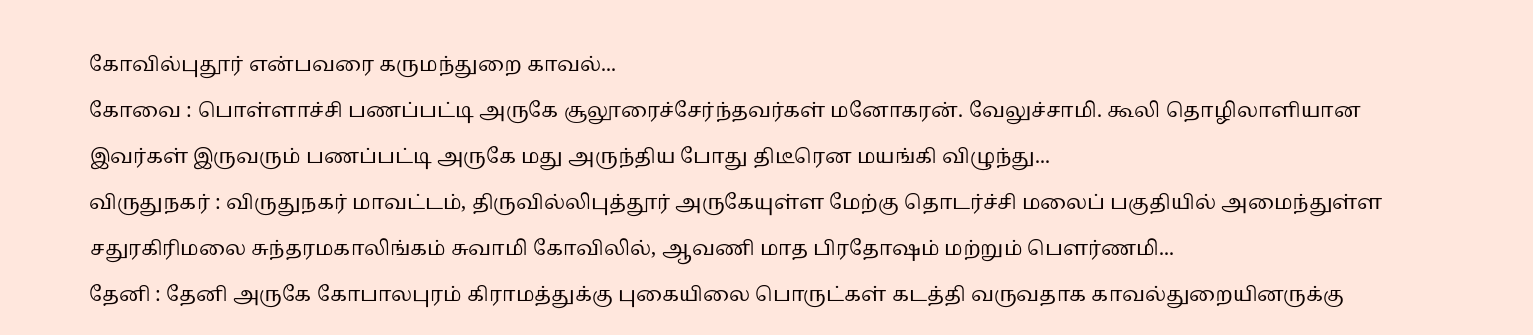கோவில்புதூர் என்பவரை கருமந்துறை காவல்...
கோவை : பொள்ளாச்சி பணப்பட்டி அருகே சூலூரைச்சேர்ந்தவர்கள் மனோகரன். வேலுச்சாமி. கூலி தொழிலாளியான இவர்கள் இருவரும் பணப்பட்டி அருகே மது அருந்திய போது திடீரென மயங்கி விழுந்து...
விருதுநகர் : விருதுநகர் மாவட்டம், திருவில்லிபுத்தூர் அருகேயுள்ள மேற்கு தொடர்ச்சி மலைப் பகுதியில் அமைந்துள்ள சதுரகிரிமலை சுந்தரமகாலிங்கம் சுவாமி கோவிலில், ஆவணி மாத பிரதோஷம் மற்றும் பௌர்ணமி...
தேனி : தேனி அருகே கோபாலபுரம் கிராமத்துக்கு புகையிலை பொருட்கள் கடத்தி வருவதாக காவல்துறையினருக்கு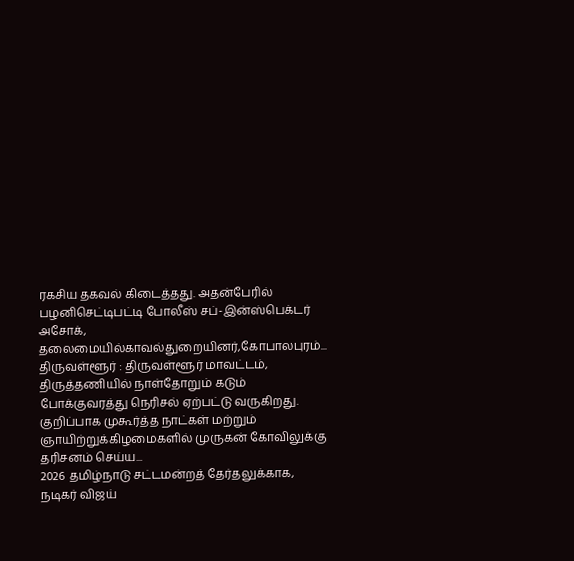ரகசிய தகவல் கிடைத்தது. அதன்பேரில் பழனிசெட்டிபட்டி போலீஸ் சப்-இன்ஸ்பெக்டர் அசோக், தலைமையில்காவல்துறையினர்,கோபாலபுரம்...
திருவள்ளூர் : திருவள்ளூர் மாவட்டம், திருத்தணியில் நாள்தோறும் கடும் போக்குவரத்து நெரிசல் ஏற்பட்டு வருகிறது. குறிப்பாக முகூர்த்த நாட்கள் மற்றும் ஞாயிற்றுக்கிழமைகளில் முருகன் கோவிலுக்கு தரிசனம் செய்ய...
2026 தமிழ்நாடு சட்டமன்றத் தேர்தலுக்காக, நடிகர் விஜய்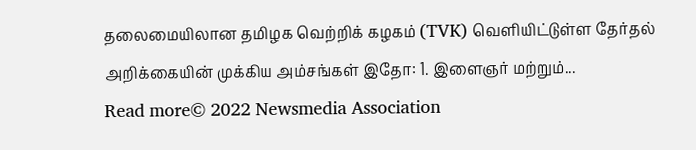தலைமையிலான தமிழக வெற்றிக் கழகம் (TVK) வெளியிட்டுள்ள தேர்தல் அறிக்கையின் முக்கிய அம்சங்கள் இதோ: 1. இளைஞர் மற்றும்...
Read more© 2022 Newsmedia Association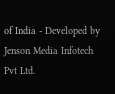of India - Developed by Jenson Media Infotech Pvt Ltd.